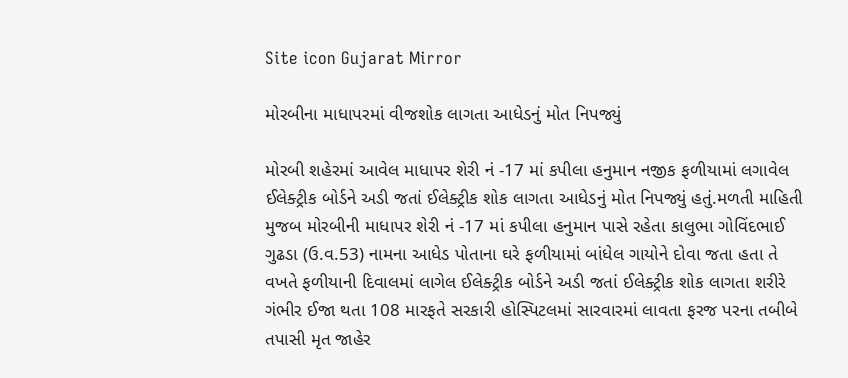Site icon Gujarat Mirror

મોરબીના માધાપરમાં વીજશોક લાગતા આધેડનું મોત નિપજ્યું

મોરબી શહેરમાં આવેલ માધાપર શેરી નં -17 માં કપીલા હનુમાન નજીક ફળીયામાં લગાવેલ ઈલેક્ટ્રીક બોર્ડને અડી જતાં ઈલેક્ટ્રીક શોક લાગતા આધેડનું મોત નિપજ્યું હતું.મળતી માહિતી મુજબ મોરબીની માધાપર શેરી નં -17 માં કપીલા હનુમાન પાસે રહેતા કાલુભા ગોવિંદભાઈ ગુઢડા (ઉ.વ.53) નામના આધેડ પોતાના ઘરે ફળીયામાં બાંધેલ ગાયોને દોવા જતા હતા તે વખતે ફળીયાની દિવાલમાં લાગેલ ઈલેક્ટ્રીક બોર્ડને અડી જતાં ઈલેક્ટ્રીક શોક લાગતા શરીરે ગંભીર ઈજા થતા 108 મારફતે સરકારી હોસ્પિટલમાં સારવારમાં લાવતા ફરજ પરના તબીબે તપાસી મૃત જાહેર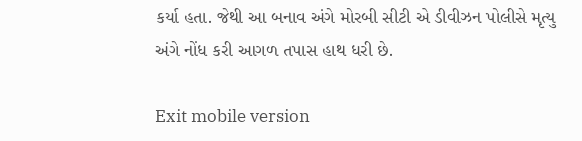કર્યા હતા. જેથી આ બનાવ અંગે મોરબી સીટી એ ડીવીઝન પોલીસે મૃત્યુ અંગે નોંધ કરી આગળ તપાસ હાથ ધરી છે.

Exit mobile version